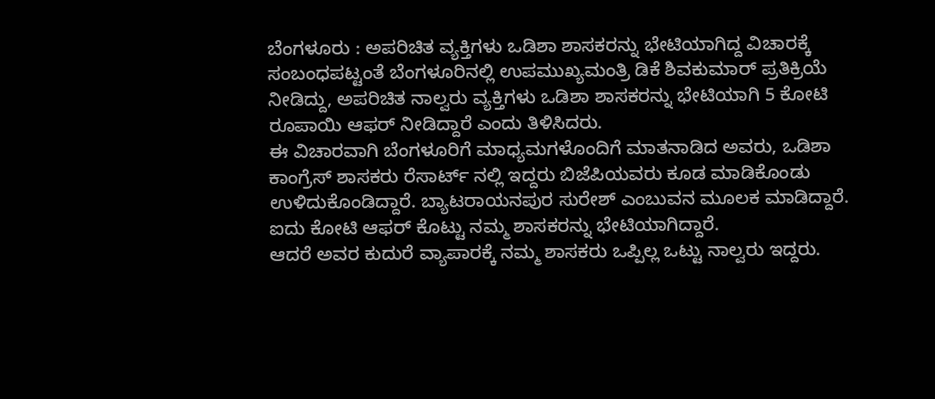ಬೆಂಗಳೂರು : ಅಪರಿಚಿತ ವ್ಯಕ್ತಿಗಳು ಒಡಿಶಾ ಶಾಸಕರನ್ನು ಭೇಟಿಯಾಗಿದ್ದ ವಿಚಾರಕ್ಕೆ ಸಂಬಂಧಪಟ್ಟಂತೆ ಬೆಂಗಳೂರಿನಲ್ಲಿ ಉಪಮುಖ್ಯಮಂತ್ರಿ ಡಿಕೆ ಶಿವಕುಮಾರ್ ಪ್ರತಿಕ್ರಿಯೆ ನೀಡಿದ್ದು, ಅಪರಿಚಿತ ನಾಲ್ವರು ವ್ಯಕ್ತಿಗಳು ಒಡಿಶಾ ಶಾಸಕರನ್ನು ಭೇಟಿಯಾಗಿ 5 ಕೋಟಿ ರೂಪಾಯಿ ಆಫರ್ ನೀಡಿದ್ದಾರೆ ಎಂದು ತಿಳಿಸಿದರು.
ಈ ವಿಚಾರವಾಗಿ ಬೆಂಗಳೂರಿಗೆ ಮಾಧ್ಯಮಗಳೊಂದಿಗೆ ಮಾತನಾಡಿದ ಅವರು, ಒಡಿಶಾ ಕಾಂಗ್ರೆಸ್ ಶಾಸಕರು ರೆಸಾರ್ಟ್ ನಲ್ಲಿ ಇದ್ದರು ಬಿಜೆಪಿಯವರು ಕೂಡ ಮಾಡಿಕೊಂಡು ಉಳಿದುಕೊಂಡಿದ್ದಾರೆ. ಬ್ಯಾಟರಾಯನಪುರ ಸುರೇಶ್ ಎಂಬುವನ ಮೂಲಕ ಮಾಡಿದ್ದಾರೆ. ಐದು ಕೋಟಿ ಆಫರ್ ಕೊಟ್ಟು ನಮ್ಮ ಶಾಸಕರನ್ನು ಭೇಟಿಯಾಗಿದ್ದಾರೆ.
ಆದರೆ ಅವರ ಕುದುರೆ ವ್ಯಾಪಾರಕ್ಕೆ ನಮ್ಮ ಶಾಸಕರು ಒಪ್ಪಿಲ್ಲ ಒಟ್ಟು ನಾಲ್ವರು ಇದ್ದರು.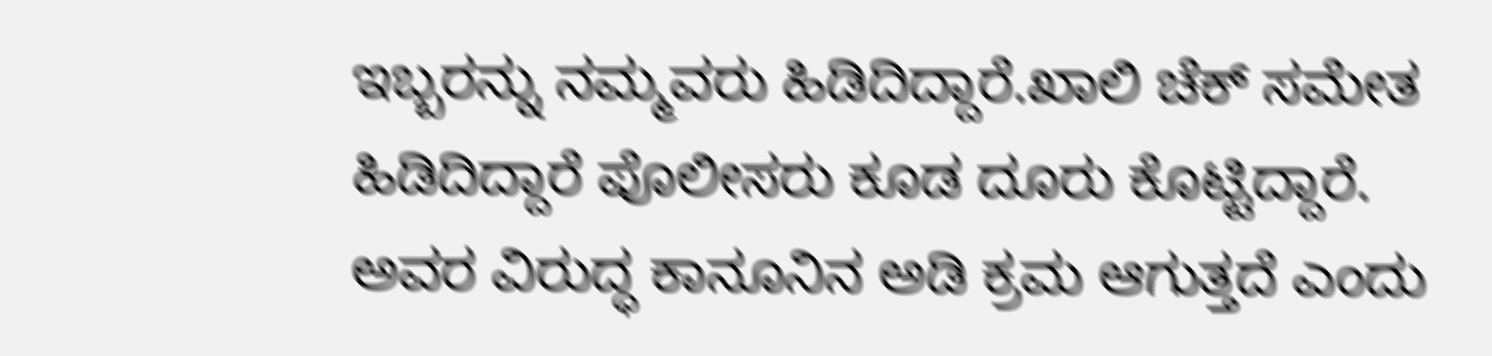ಇಬ್ಬರನ್ನು ನಮ್ಮವರು ಹಿಡಿದಿದ್ದಾರೆ.ಖಾಲಿ ಚೆಕ್ ಸಮೇತ ಹಿಡಿದಿದ್ದಾರೆ ಪೊಲೀಸರು ಕೂಡ ದೂರು ಕೊಟ್ಟಿದ್ದಾರೆ. ಅವರ ವಿರುದ್ಧ ಕಾನೂನಿನ ಅಡಿ ಕ್ರಮ ಆಗುತ್ತದೆ ಎಂದು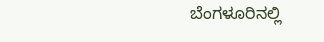ಬೆಂಗಳೂರಿನಲ್ಲಿ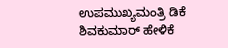ಉಪಮುಖ್ಯಮಂತ್ರಿ ಡಿಕೆ ಶಿವಕುಮಾರ್ ಹೇಳಿಕೆ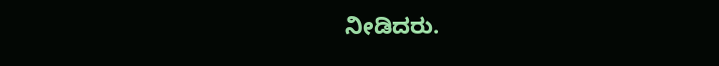ನೀಡಿದರು.